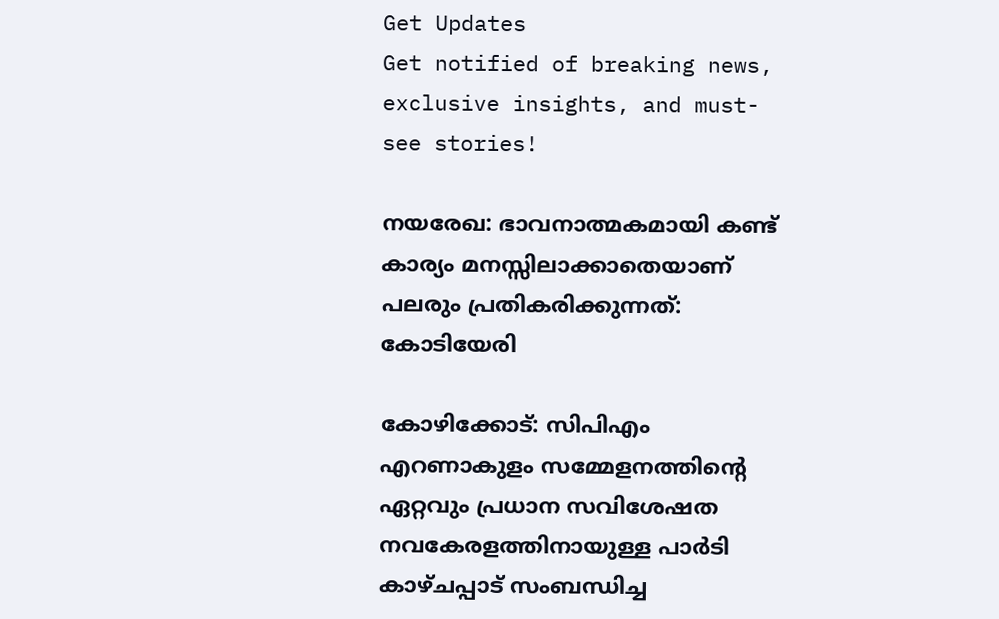Get Updates
Get notified of breaking news, exclusive insights, and must-see stories!

നയരേഖ: ഭാവനാത്മകമായി കണ്ട് കാര്യം മനസ്സിലാക്കാതെയാണ് പലരും പ്രതികരിക്കുന്നത്: കോടിയേരി

കോഴിക്കോട്: സിപിഎം എറണാകുളം സമ്മേളനത്തിന്റെ ഏറ്റവും പ്രധാന സവിശേഷത നവകേരളത്തിനായുള്ള പാർടി കാഴ്‌ചപ്പാട് സംബന്ധിച്ച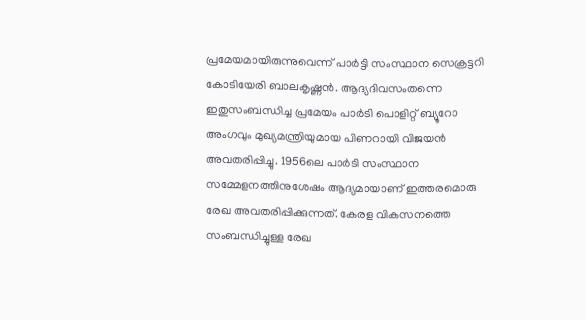പ്രമേയമായിരുന്നുവെന്ന് പാർട്ടി സംസ്ഥാന സെക്രട്ടറി കോടിയേരി ബാലകൃഷ്ണന്‍. ആദ്യദിവസംതന്നെ ഇതുസംബന്ധിച്ച പ്രമേയം പാർടി പൊളിറ്റ്‌ ബ്യൂറോ അംഗവും മുഖ്യമന്ത്രിയുമായ പിണറായി വിജയൻ അവതരിപ്പിച്ചു. 1956ലെ പാർടി സംസ്ഥാന സമ്മേളനത്തിനുശേഷം ആദ്യമായാണ് ഇത്തരമൊരു രേഖ അവതരിപ്പിക്കുന്നത്. കേരള വികസനത്തെ സംബന്ധിച്ചുള്ള രേഖ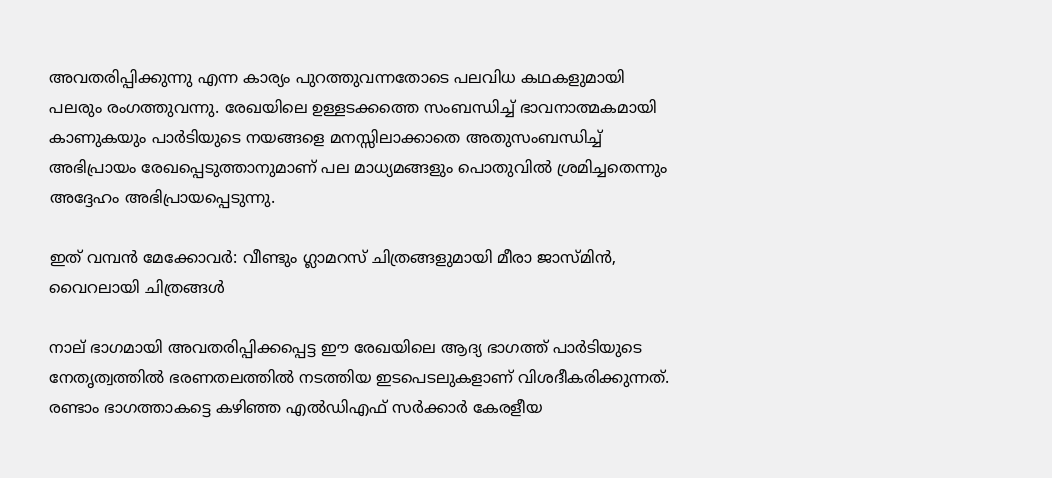അവതരിപ്പിക്കുന്നു എന്ന കാര്യം പുറത്തുവന്നതോടെ പലവിധ കഥകളുമായി പലരും രംഗത്തുവന്നു. രേഖയിലെ ഉള്ളടക്കത്തെ സംബന്ധിച്ച് ഭാവനാത്മകമായി കാണുകയും പാർടിയുടെ നയങ്ങളെ മനസ്സിലാക്കാതെ അതുസംബന്ധിച്ച് അഭിപ്രായം രേഖപ്പെടുത്താനുമാണ് പല മാധ്യമങ്ങളും പൊതുവിൽ ശ്രമിച്ചതെന്നും അദ്ദേഹം അഭിപ്രായപ്പെടുന്നു.

ഇത് വമ്പന്‍ മേക്കോവർ: വീണ്ടും ഗ്ലാമറസ് ചിത്രങ്ങളുമായി മീരാ ജാസ്മിന്‍, വൈറലായി ചിത്രങ്ങള്‍

നാല് ഭാഗമായി അവതരിപ്പിക്കപ്പെട്ട ഈ രേഖയിലെ ആദ്യ ഭാഗത്ത് പാർടിയുടെ നേതൃത്വത്തിൽ ഭരണതലത്തിൽ നടത്തിയ ഇടപെടലുകളാണ് വിശദീകരിക്കുന്നത്. രണ്ടാം ഭാഗത്താകട്ടെ കഴിഞ്ഞ എൽഡിഎഫ് സർക്കാർ കേരളീയ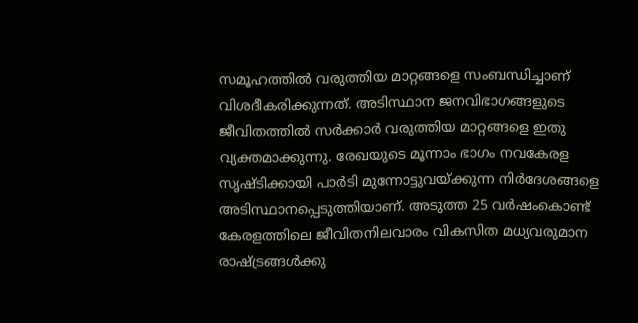സമൂഹത്തിൽ വരുത്തിയ മാറ്റങ്ങളെ സംബന്ധിച്ചാണ് വിശദീകരിക്കുന്നത്. അടിസ്ഥാന ജനവിഭാഗങ്ങളുടെ ജീവിതത്തിൽ സർക്കാർ വരുത്തിയ മാറ്റങ്ങളെ ഇതു വ്യക്തമാക്കുന്നു. രേഖയുടെ മൂന്നാം ഭാഗം നവകേരള സൃഷ്ടിക്കായി പാർടി മുന്നോട്ടുവയ്‌ക്കുന്ന നിർദേശങ്ങളെ അടിസ്ഥാനപ്പെടുത്തിയാണ്. അടുത്ത 25 വർഷംകൊണ്ട് കേരളത്തിലെ ജീവിതനിലവാരം വികസിത മധ്യവരുമാന രാഷ്ട്രങ്ങൾക്കു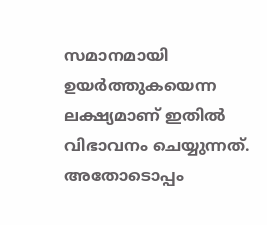സമാനമായി ഉയർത്തുകയെന്ന ലക്ഷ്യമാണ് ഇതിൽ വിഭാവനം ചെയ്യുന്നത്. അതോടൊപ്പം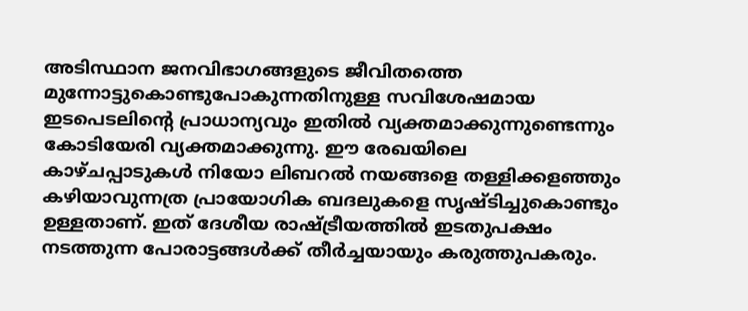അടിസ്ഥാന ജനവിഭാഗങ്ങളുടെ ജീവിതത്തെ മുന്നോട്ടുകൊണ്ടുപോകുന്നതിനുള്ള സവിശേഷമായ ഇടപെടലിന്റെ പ്രാധാന്യവും ഇതിൽ വ്യക്തമാക്കുന്നുണ്ടെന്നും കോടിയേരി വ്യക്തമാക്കുന്നു. ഈ രേഖയിലെ കാഴ്ചപ്പാടുകൾ നിയോ ലിബറൽ നയങ്ങളെ തള്ളിക്കളഞ്ഞും കഴിയാവുന്നത്ര പ്രായോഗിക ബദലുകളെ സൃഷ്ടിച്ചുകൊണ്ടും ഉള്ളതാണ്. ഇത് ദേശീയ രാഷ്ട്രീയത്തിൽ ഇടതുപക്ഷം നടത്തുന്ന പോരാട്ടങ്ങൾക്ക്‌ തീർച്ചയായും കരുത്തുപകരും.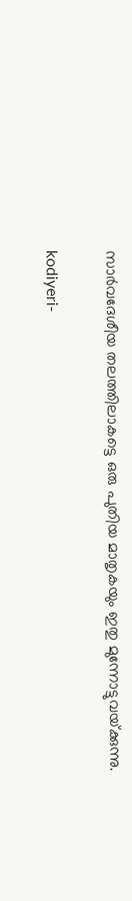സാർവദേശീയ തലത്തിലാകട്ടെ ഒരു പുതിയ മാതൃകയും ഇതു മുന്നോട്ടുവയ്‌ക്കുന്നു.

kodiyeri-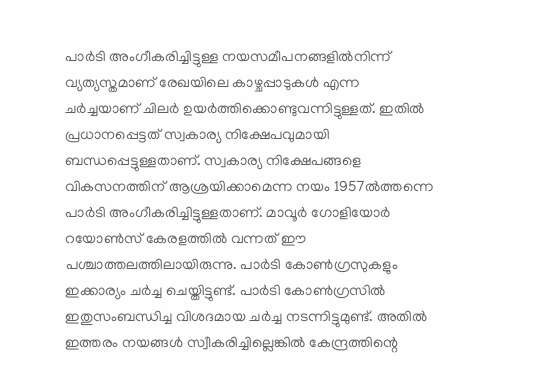പാർടി അംഗീകരിച്ചിട്ടുള്ള നയസമീപനങ്ങളിൽനിന്ന് വ്യത്യസ്തമാണ് രേഖയിലെ കാഴ്ചപ്പാടുകൾ എന്ന ചർച്ചയാണ് ചിലർ ഉയർത്തിക്കൊണ്ടുവന്നിട്ടുള്ളത്. ഇതിൽ പ്രധാനപ്പെട്ടത് സ്വകാര്യ നിക്ഷേപവുമായി ബന്ധപ്പെട്ടുള്ളതാണ്. സ്വകാര്യ നിക്ഷേപങ്ങളെ വികസനത്തിന് ആശ്രയിക്കാമെന്ന നയം 1957ൽത്തന്നെ പാർടി അംഗീകരിച്ചിട്ടുള്ളതാണ്. മാവൂർ ഗോളിയോർ റയോൺസ് കേരളത്തിൽ വന്നത് ഈ പശ്ചാത്തലത്തിലായിരുന്നു. പാർടി കോൺഗ്രസുകളും ഇക്കാര്യം ചർച്ച ചെയ്തിട്ടുണ്ട്. പാർടി കോൺഗ്രസിൽ ഇതുസംബന്ധിച്ച വിശദമായ ചർച്ച നടന്നിട്ടുമുണ്ട്. അതിൽ ഇത്തരം നയങ്ങൾ സ്വീകരിച്ചില്ലെങ്കിൽ കേന്ദ്രത്തിന്റെ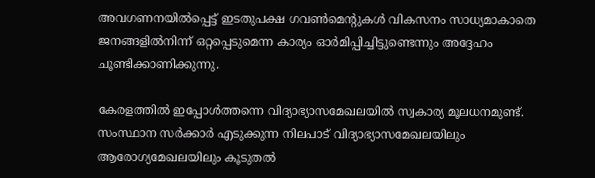അവഗണനയിൽപ്പെട്ട് ഇടതുപക്ഷ ഗവൺമെന്റുകൾ വികസനം സാധ്യമാകാതെ ജനങ്ങളിൽനിന്ന്‌ ഒറ്റപ്പെടുമെന്ന കാര്യം ഓർമിപ്പിച്ചിട്ടുണ്ടെന്നും അദ്ദേഹം ചൂണ്ടിക്കാണിക്കുന്നു.

കേരളത്തിൽ ഇപ്പോൾത്തന്നെ വിദ്യാഭ്യാസമേഖലയിൽ സ്വകാര്യ മൂലധനമുണ്ട്. സംസ്ഥാന സർക്കാർ എടുക്കുന്ന നിലപാട് വിദ്യാഭ്യാസമേഖലയിലും ആരോഗ്യമേഖലയിലും കൂടുതൽ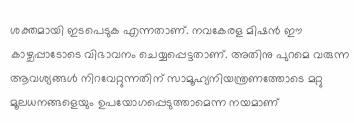ശക്തമായി ഇടപെടുക എന്നതാണ്. നവകേരള മിഷൻ ഈ കാഴ്ചപ്പാടോടെ വിഭാവനം ചെയ്യപ്പെട്ടതാണ്. അതിനു പുറമെ വരുന്ന ആവശ്യങ്ങൾ നിറവേറ്റുന്നതിന് സാമൂഹ്യനിയന്ത്രണത്തോടെ മറ്റു മൂലധനങ്ങളെയും ഉപയോഗപ്പെടുത്താമെന്ന നയമാണ്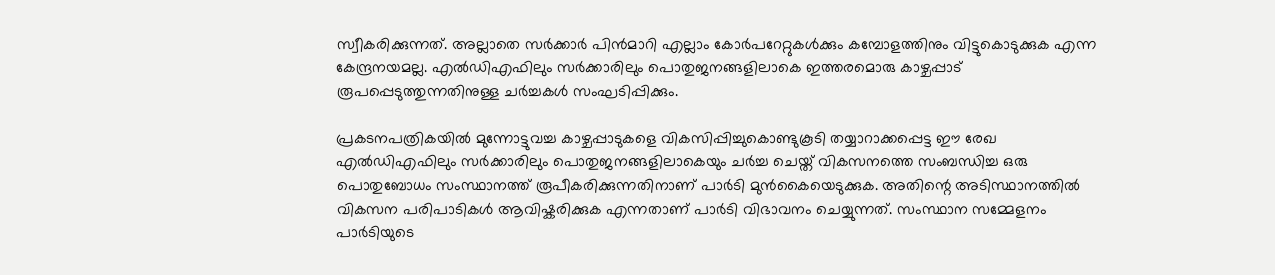സ്വീകരിക്കുന്നത്. അല്ലാതെ സർക്കാർ പിൻമാറി എല്ലാം കോർപറേറ്റുകൾക്കും കമ്പോളത്തിനും വിട്ടുകൊടുക്കുക എന്ന കേന്ദ്രനയമല്ല. എൽഡിഎഫിലും സർക്കാരിലും പൊതുജനങ്ങളിലാകെ ഇത്തരമൊരു കാഴ്ചപ്പാട് രൂപപ്പെടുത്തുന്നതിനുള്ള ചർച്ചകൾ സംഘടിപ്പിക്കും.

പ്രകടനപത്രികയിൽ മുന്നോട്ടുവച്ച കാഴ്ചപ്പാടുകളെ വികസിപ്പിച്ചുകൊണ്ടുകൂടി തയ്യാറാക്കപ്പെട്ട ഈ രേഖ എൽഡിഎഫിലും സർക്കാരിലും പൊതുജനങ്ങളിലാകെയും ചർച്ച ചെയ്ത് വികസനത്തെ സംബന്ധിച്ച ഒരു പൊതുബോധം സംസ്ഥാനത്ത് രൂപീകരിക്കുന്നതിനാണ് പാർടി മുൻകൈയെടുക്കുക. അതിന്റെ അടിസ്ഥാനത്തിൽ വികസന പരിപാടികൾ ആവിഷ്കരിക്കുക എന്നതാണ് പാർടി വിഭാവനം ചെയ്യുന്നത്. സംസ്ഥാന സമ്മേളനം പാർടിയുടെ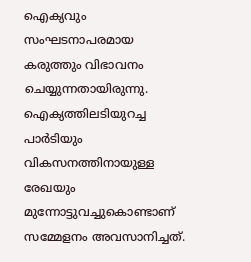ഐക്യവും സംഘടനാപരമായ കരുത്തും വിഭാവനം ചെയ്യുന്നതായിരുന്നു. ഐക്യത്തിലടിയുറച്ച പാർടിയും വികസനത്തിനായുള്ള രേഖയും മുന്നോട്ടുവച്ചുകൊണ്ടാണ് സമ്മേളനം അവസാനിച്ചത്.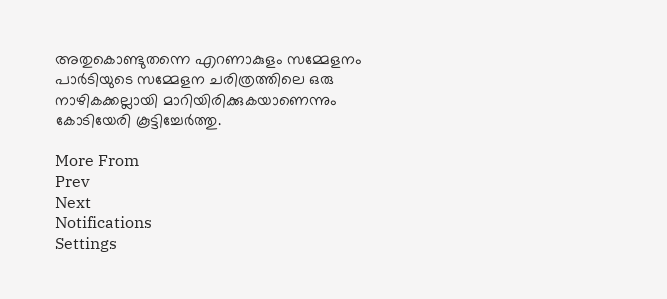അതുകൊണ്ടുതന്നെ എറണാകുളം സമ്മേളനം പാർടിയുടെ സമ്മേളന ചരിത്രത്തിലെ ഒരു നാഴികക്കല്ലായി മാറിയിരിക്കുകയാണെന്നും കോടിയേരി കൂട്ടിച്ചേർത്തു.

More From
Prev
Next
Notifications
Settings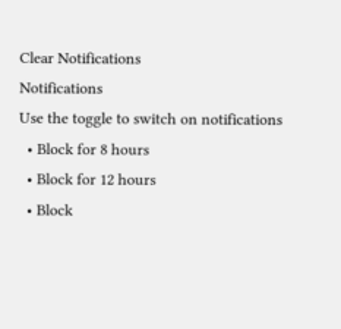Clear Notifications
Notifications
Use the toggle to switch on notifications
  • Block for 8 hours
  • Block for 12 hours
  • Block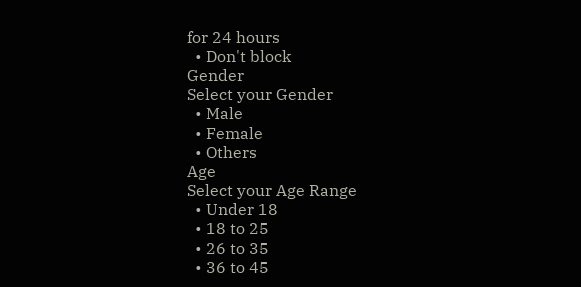for 24 hours
  • Don't block
Gender
Select your Gender
  • Male
  • Female
  • Others
Age
Select your Age Range
  • Under 18
  • 18 to 25
  • 26 to 35
  • 36 to 45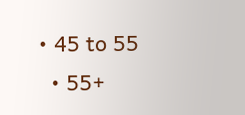• 45 to 55
  • 55+